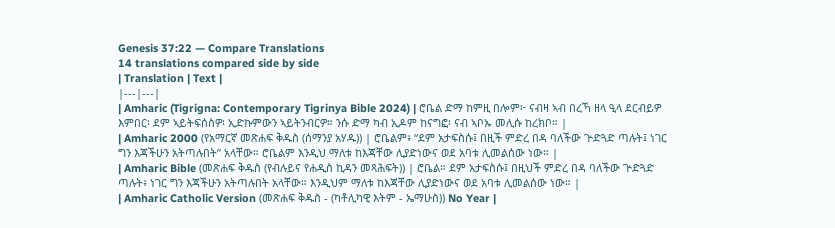Genesis 37:22 — Compare Translations
14 translations compared side by side
| Translation | Text |
|---|---|
| Amharic (Tigrigna: Contemporary Tigrinya Bible 2024) | ሮቤል ድማ ከምዚ በሎም፦ ናብዛ ኣብ በረኻ ዘላ ዒላ ደርብይዎ እምበር፡ ደም ኣይትፍሰስዎ፡ ኢድኩምውን ኣይትንብርዎ። ንሱ ድማ ካብ ኢዶም ከናግፎ፡ ናብ ኣቦኡ መሊሱ ከረክቦ። |
| Amharic 2000 (የአማርኛ መጽሐፍ ቅዱስ (ሰማንያ አሃዱ)) | ሮቤልም፥ “ደም አታፍስሱ፤ በዚች ምድረ በዳ ባለችው ጕድጓድ ጣሉት፤ ነገር ግን እጃችሁን አትጣሉበት” አላቸው። ሮቤልም እንዲህ ማለቱ ከእጃቸው ሊያድነውና ወደ አባቱ ሊመልሰው ነው። |
| Amharic Bible (መጽሐፍ ቅዱስ (የብሉይና የሐዲስ ኪዳን መጻሕፍት)) | ሮቤል። ደም አታፍስሱ፤ በዚህች ምድረ በዳ ባለችው ጕድጓድ ጣሉት፥ ነገር ግን እጃችሁን አትጣሉበት አላቸው። እንዲህም ማለቱ ከእጃቸው ሊያድነውና ወደ አባቱ ሊመልሰው ነው። |
| Amharic Catholic Version (መጽሐፍ ቅዱስ - (ካቶሊካዊ እትም - ኤማሁስ)) No Year |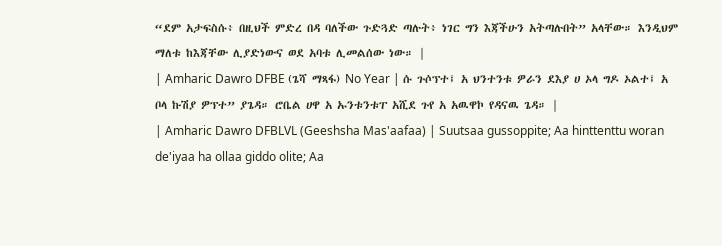“ደም አታፍስሱ፥ በዚህች ምድረ በዳ ባለችው ጉድጓድ ጣሉት፥ ነገር ግን እጃችሁን አትጣሉበት” አላቸው። እንዲህም ማለቱ ከእጃቸው ሊያድነውና ወደ አባቱ ሊመልሰው ነው። |
| Amharic Dawro DFBE (ጌሻ ማጻፋ) No Year | ሱ ጉሶፕተ፤ አ ህንተንቱ ዎራን ደእያ ሀ ኦላ ግዶ ኦልተ፤ አ ቦላ ኩሽያ ዎፕተ” ያጌዳ። ሮቤል ሀዋ አ ኡንቱንቱፐ አሺደ ጉየ አ አዉዋኮ የዳናዉ ጌዳ። |
| Amharic Dawro DFBLVL (Geeshsha Mas'aafaa) | Suutsaa gussoppite; Aa hinttenttu woran de'iyaa ha ollaa giddo olite; Aa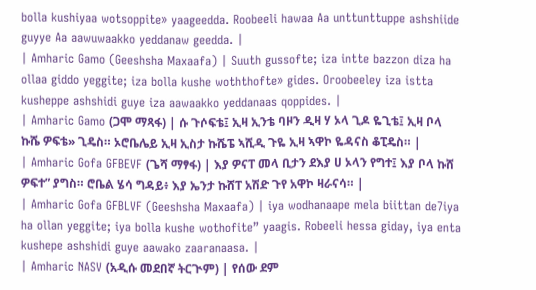bolla kushiyaa wotsoppite» yaageedda. Roobeeli hawaa Aa unttunttuppe ashshiide guyye Aa aawuwaakko yeddanaw geedda. |
| Amharic Gamo (Geeshsha Maxaafa) | Suuth gussofte; iza intte bazzon diza ha ollaa giddo yeggite; iza bolla kushe woththofte» gides. Oroobeeley iza istta kusheppe ashshidi guye iza aawaakko yeddanaas qoppides. |
| Amharic Gamo (ጋሞ ማጻፋ) | ሱ ጉሶፍቴ፤ ኢዛ ኢንቴ ባዞን ዲዛ ሃ ኦላ ጊዶ ዬጊቴ፤ ኢዛ ቦላ ኩሼ ዎፍቴ» ጊዴስ። ኦሮቤሌይ ኢዛ ኢስታ ኩሼፔ ኣሺዲ ጉዬ ኢዛ ኣዋኮ ዬዳናስ ቆፒዴስ። |
| Amharic Gofa GFBEVF (ጌሻ ማፃፋ) | እያ ዎናፐ መላ ቢታን ደእያ ሀ ኦላን የግተ፤ እያ ቦላ ኩሸ ዎፍተ” ያግስ። ሮቤል ሄሳ ግዳይ፥ እያ ኤንታ ኩሸፐ አሽድ ጉየ አዋኮ ዛራናሳ። |
| Amharic Gofa GFBLVF (Geeshsha Maxaafa) | iya wodhanaape mela biittan de7iya ha ollan yeggite; iya bolla kushe wothofite” yaagis. Robeeli hessa giday, iya enta kushepe ashshidi guye aawako zaaranaasa. |
| Amharic NASV (አዲሱ መደበኛ ትርጒም) | የሰው ደም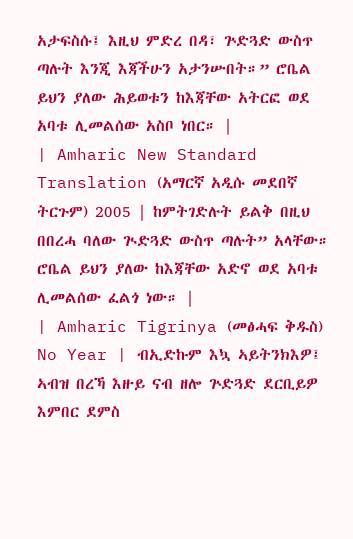አታፍስሱ፤ እዚህ ምድረ በዳ፣ ጕድጓድ ውስጥ ጣሉት እንጂ እጃችሁን አታንሡበት።” ሮቤል ይህን ያለው ሕይወቱን ከእጃቸው አትርፎ ወደ አባቱ ሊመልሰው አስቦ ነበር። |
| Amharic New Standard Translation (አማርኛ አዲሱ መደበኛ ትርጉም) 2005 | ከምትገድሉት ይልቅ በዚህ በበረሓ ባለው ጒድጓድ ውስጥ ጣሉት” አላቸው። ሮቤል ይህን ያለው ከእጃቸው አድኖ ወደ አባቱ ሊመልሰው ፈልጎ ነው። |
| Amharic Tigrinya (መፅሓፍ ቅዱስ) No Year | ብኢድኩም እኳ ኣይትንክእዎ፤ ኣብዝ በረኻ እዙይ ናብ ዘሎ ጕድጓድ ደርቢይዎ እምበር ደምስ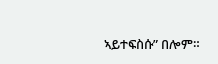ኣይተፍስሱ” በሎም።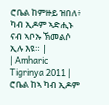ሮቤል ከምዙይ ዝበለ፥ ካብ ኢዶም ኣድሒኑ ናብ ኣቦኡ ኽመልሶ ኢሉ እዩ። |
| Amharic Tigrinya 2011 | ሮቤል ከኣ ካብ ኢዶም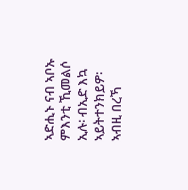ኣድሒኑ ናብ ኣቦኡ ምእንቲ ኺመልሶ ኢሉ፡ ብኢድ እኳ ኣይትተንክይዎ፡ ኣብዚ በረኻ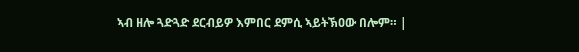ኣብ ዘሎ ጓድጓድ ደርብይዎ እምበር ደምሲ ኣይትኽዐው በሎም። |